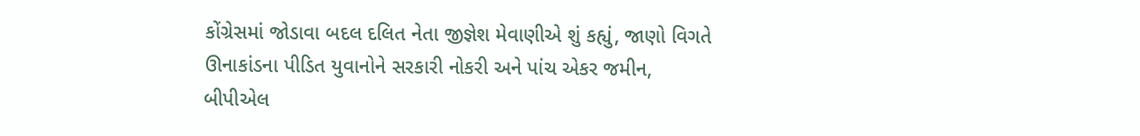કોંગ્રેસમાં જોડાવા બદલ દલિત નેતા જીજ્ઞેશ મેવાણીએ શું કહ્યું, જાણો વિગતે
ઊનાકાંડના પીડિત યુવાનોને સરકારી નોકરી અને પાંચ એકર જમીન, બીપીએલ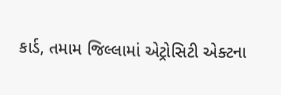કાર્ડ, તમામ જિલ્લામાં એટ્રોસિટી એક્ટના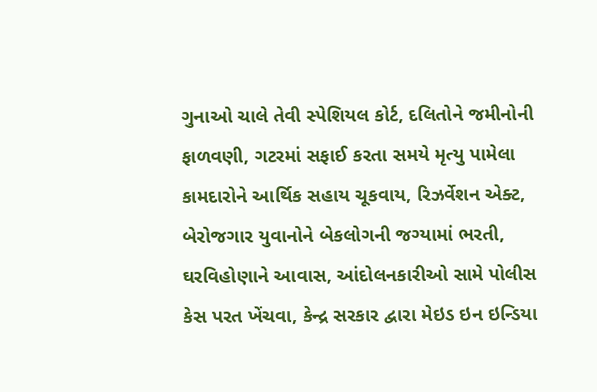ગુનાઓ ચાલે તેવી સ્પેશિયલ કોર્ટ, દલિતોને જમીનોની ફાળવણી, ગટરમાં સફાઈ કરતા સમયે મૃત્યુ પામેલા કામદારોને આર્થિક સહાય ચૂકવાય, રિઝર્વેશન એક્ટ, બેરોજગાર યુવાનોને બેકલોગની જગ્યામાં ભરતી, ઘરવિહોણાને આવાસ, આંદોલનકારીઓ સામે પોલીસ કેસ પરત ખેંચવા, કેન્દ્ર સરકાર દ્વારા મેઇડ ઇન ઇન્ડિયા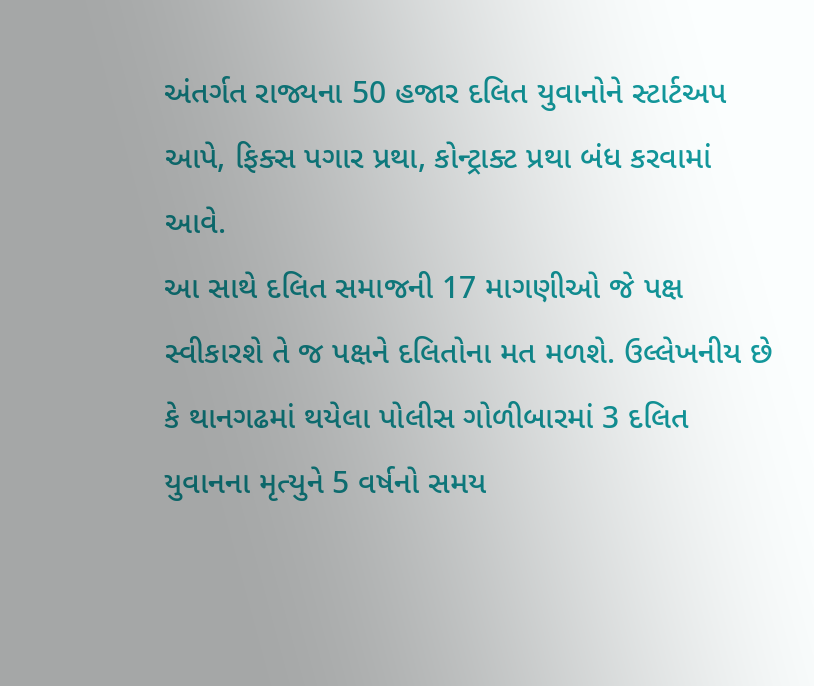અંતર્ગત રાજ્યના 50 હજાર દલિત યુવાનોને સ્ટાર્ટઅપ આપે, ફિક્સ પગાર પ્રથા, કોન્ટ્રાક્ટ પ્રથા બંધ કરવામાં આવે.
આ સાથે દલિત સમાજની 17 માગણીઓ જે પક્ષ સ્વીકારશે તે જ પક્ષને દલિતોના મત મળશે. ઉલ્લેખનીય છે કે થાનગઢમાં થયેલા પોલીસ ગોળીબારમાં 3 દલિત યુવાનના મૃત્યુને 5 વર્ષનો સમય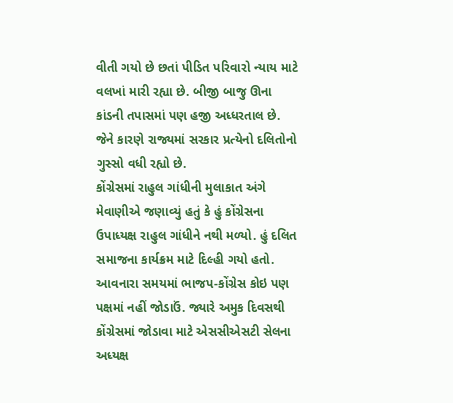વીતી ગયો છે છતાં પીડિત પરિવારો ન્યાય માટે વલખાં મારી રહ્યા છે. બીજી બાજુ ઊના કાંડની તપાસમાં પણ હજી અધ્ધરતાલ છે. જેને કારણે રાજ્યમાં સરકાર પ્રત્યેનો દલિતોનો ગુસ્સો વધી રહ્યો છે.
કોંગ્રેસમાં રાહુલ ગાંધીની મુલાકાત અંગે મેવાણીએ જણાવ્યું હતું કે હું કોંગ્રેસના ઉપાધ્યક્ષ રાહુલ ગાંધીને નથી મળ્યો. હું દલિત સમાજના કાર્યક્રમ માટે દિલ્હી ગયો હતો. આવનારા સમયમાં ભાજપ-કોંગ્રેસ કોઇ પણ પક્ષમાં નહીં જોડાઉં. જ્યારે અમુક દિવસથી કોંગ્રેસમાં જોડાવા માટે એસસીએસટી સેલના અધ્યક્ષ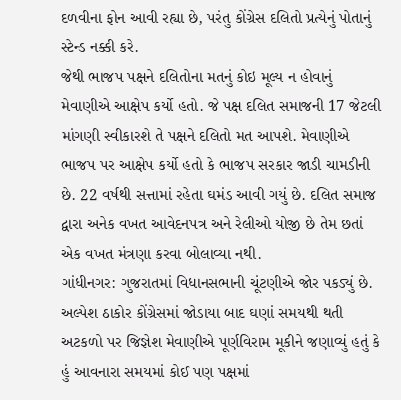દળવીના ફોન આવી રહ્યા છે, પરંતુ કોંગ્રેસ દલિતો પ્રત્યેનું પોતાનું સ્ટેન્ડ નક્કી કરે.
જેથી ભાજપ પક્ષને દલિતોના મતનું કોઇ મૂલ્ય ન હોવાનું મેવાણીએ આક્ષેપ કર્યો હતો. જે પક્ષ દલિત સમાજની 17 જેટલી માંગણી સ્વીકારશે તે પક્ષને દલિતો મત આપશે. મેવાણીએ ભાજપ પર આક્ષેપ કર્યો હતો કે ભાજપ સરકાર જાડી ચામડીની છે. 22 વર્ષથી સત્તામાં રહેતા ઘમંડ આવી ગયું છે. દલિત સમાજ દ્વારા અનેક વખત આવેદનપત્ર અને રેલીઓ યોજી છે તેમ છતાં એક વખત મંત્રણા કરવા બોલાવ્યા નથી.
ગાંધીનગર: ગુજરાતમાં વિધાનસભાની ચૂંટણીએ જોર પકડ્યું છે. અલ્પેશ ઠાકોર કોંગ્રેસમાં જોડાયા બાદ ઘણાં સમયથી થતી અટકળો પર જિજ્ઞેશ મેવાણીએ પૂર્ણવિરામ મૂકીને જણાવ્યું હતું કે હું આવનારા સમયમાં કોઈ પણ પક્ષમાં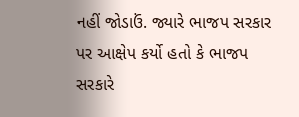નહીં જોડાઉં. જ્યારે ભાજપ સરકાર પર આક્ષેપ કર્યો હતો કે ભાજપ સરકારે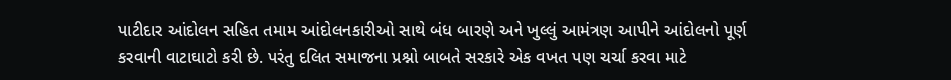પાટીદાર આંદોલન સહિત તમામ આંદોલનકારીઓ સાથે બંધ બારણે અને ખુલ્લું આમંત્રણ આપીને આંદોલનો પૂર્ણ કરવાની વાટાઘાટો કરી છે. પરંતુ દલિત સમાજના પ્રશ્નો બાબતે સરકારે એક વખત પણ ચર્ચા કરવા માટે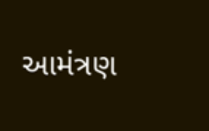આમંત્રણ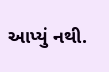આપ્યું નથી.